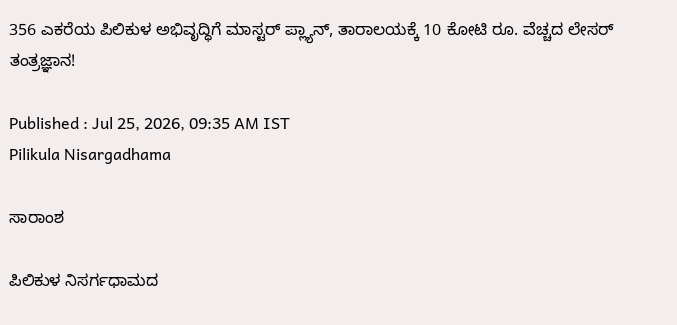356 ಎಕರೆಯ ಪಿಲಿಕುಳ ಅಭಿವೃದ್ಧಿಗೆ ಮಾಸ್ಟರ್‌ ಪ್ಲ್ಯಾನ್‌, ತಾರಾಲಯಕ್ಕೆ 10 ಕೋಟಿ ರೂ. ವೆಚ್ಚದ ಲೇಸರ್ ತಂತ್ರಜ್ಞಾನ!

Published : Jul 25, 2026, 09:35 AM IST
Pilikula Nisargadhama

ಸಾರಾಂಶ

ಪಿಲಿಕುಳ ನಿಸರ್ಗಧಾಮದ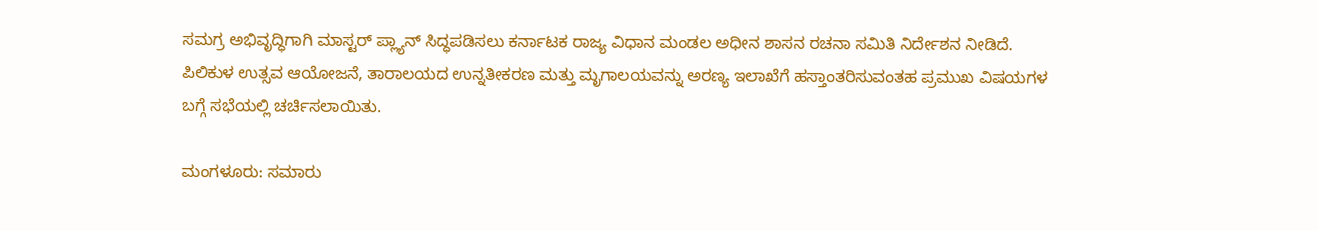ಸಮಗ್ರ ಅಭಿವೃದ್ಧಿಗಾಗಿ ಮಾಸ್ಟರ್ ಪ್ಲ್ಯಾನ್ ಸಿದ್ಧಪಡಿಸಲು ಕರ್ನಾಟಕ ರಾಜ್ಯ ವಿಧಾನ ಮಂಡಲ ಅಧೀನ ಶಾಸನ ರಚನಾ ಸಮಿತಿ ನಿರ್ದೇಶನ ನೀಡಿದೆ. ಪಿಲಿಕುಳ ಉತ್ಸವ ಆಯೋಜನೆ, ತಾರಾಲಯದ ಉನ್ನತೀಕರಣ ಮತ್ತು ಮೃಗಾಲಯವನ್ನು ಅರಣ್ಯ ಇಲಾಖೆಗೆ ಹಸ್ತಾಂತರಿಸುವಂತಹ ಪ್ರಮುಖ ವಿಷಯಗಳ ಬಗ್ಗೆ ಸಭೆಯಲ್ಲಿ ಚರ್ಚಿಸಲಾಯಿತು.

ಮಂಗಳೂರು: ಸಮಾರು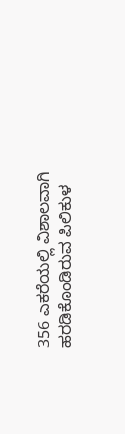356 ಎಕರೆಯಲ್ಲಿ ವಿಶಾಲವಾಗಿ ಹರಡಿಕೊಂಡಿರುವ ಪಿಲಿಕುಳ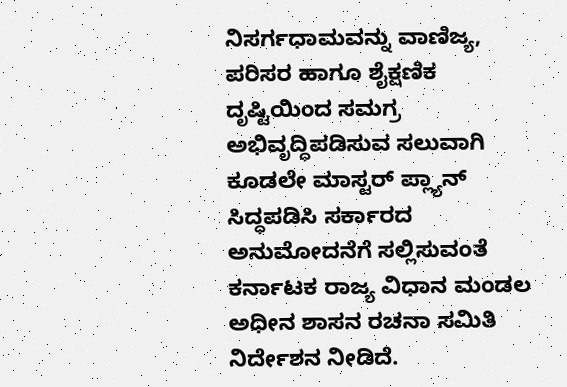ನಿಸರ್ಗಧಾಮವನ್ನು ವಾಣಿಜ್ಯ, ಪರಿಸರ ಹಾಗೂ ಶೈಕ್ಷಣಿಕ ದೃಷ್ಟಿಯಿಂದ ಸಮಗ್ರ ಅಭಿವೃದ್ಧಿಪಡಿಸುವ ಸಲುವಾಗಿ ಕೂಡಲೇ ಮಾಸ್ಟರ್‌ ಪ್ಲ್ಯಾನ್‌ ಸಿದ್ಧಪಡಿಸಿ ಸರ್ಕಾರದ ಅನುಮೋದನೆಗೆ ಸಲ್ಲಿಸುವಂತೆ ಕರ್ನಾಟಕ ರಾಜ್ಯ ವಿಧಾನ ಮಂಡಲ ಅಧೀನ ಶಾಸನ ರಚನಾ ಸಮಿತಿ ನಿರ್ದೇಶನ ನೀಡಿದೆ.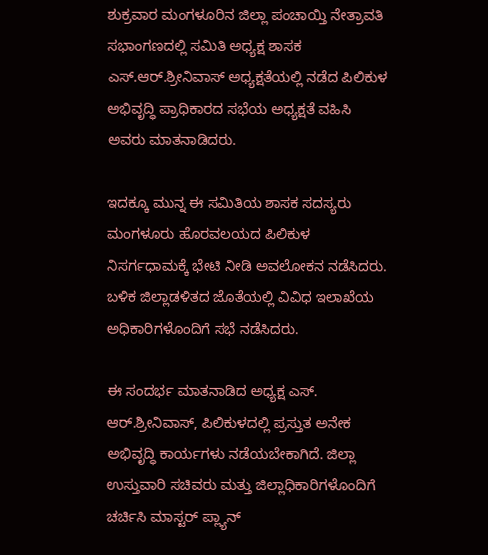ಶುಕ್ರವಾರ ಮಂಗಳೂರಿನ ಜಿಲ್ಲಾ ಪಂಚಾಯ್ತಿ ನೇತ್ರಾವತಿ ಸಭಾಂಗಣದಲ್ಲಿ ಸಮಿತಿ ಅಧ್ಯಕ್ಷ ಶಾಸಕ ಎಸ್‌.ಆರ್‌.ಶ್ರೀನಿವಾಸ್‌ ಅಧ್ಯಕ್ಷತೆಯಲ್ಲಿ ನಡೆದ ಪಿಲಿಕುಳ ಅಭಿವೃದ್ಧಿ ಪ್ರಾಧಿಕಾರದ ಸಭೆಯ ಅಧ್ಯಕ್ಷತೆ ವಹಿಸಿ ಅವರು ಮಾತನಾಡಿದರು.

ಇದಕ್ಕೂ ಮುನ್ನ ಈ ಸಮಿತಿಯ ಶಾಸಕ ಸದಸ್ಯರು ಮಂಗಳೂರು ಹೊರವಲಯದ ಪಿಲಿಕುಳ ನಿಸರ್ಗಧಾಮಕ್ಕೆ ಭೇಟಿ ನೀಡಿ ಅವಲೋಕನ ನಡೆಸಿದರು. ಬಳಿಕ ಜಿಲ್ಲಾಡಳಿತದ ಜೊತೆಯಲ್ಲಿ ವಿವಿಧ ಇಲಾಖೆಯ ಅಧಿಕಾರಿಗಳೊಂದಿಗೆ ಸಭೆ ನಡೆಸಿದರು.

ಈ ಸಂದರ್ಭ ಮಾತನಾಡಿದ ಅಧ್ಯಕ್ಷ ಎಸ್‌. ಆರ್‌.ಶ್ರೀನಿವಾಸ್, ಪಿಲಿಕುಳದಲ್ಲಿ ಪ್ರಸ್ತುತ ಅನೇಕ ಅಭಿವೃದ್ಧಿ ಕಾರ್ಯಗಳು ನಡೆಯಬೇಕಾಗಿದೆ. ಜಿಲ್ಲಾ ಉಸ್ತುವಾರಿ ಸಚಿವರು ಮತ್ತು ಜಿಲ್ಲಾಧಿಕಾರಿಗಳೊಂದಿಗೆ ಚರ್ಚಿಸಿ ಮಾಸ್ಟರ್‌ ಪ್ಲ್ಯಾನ್‌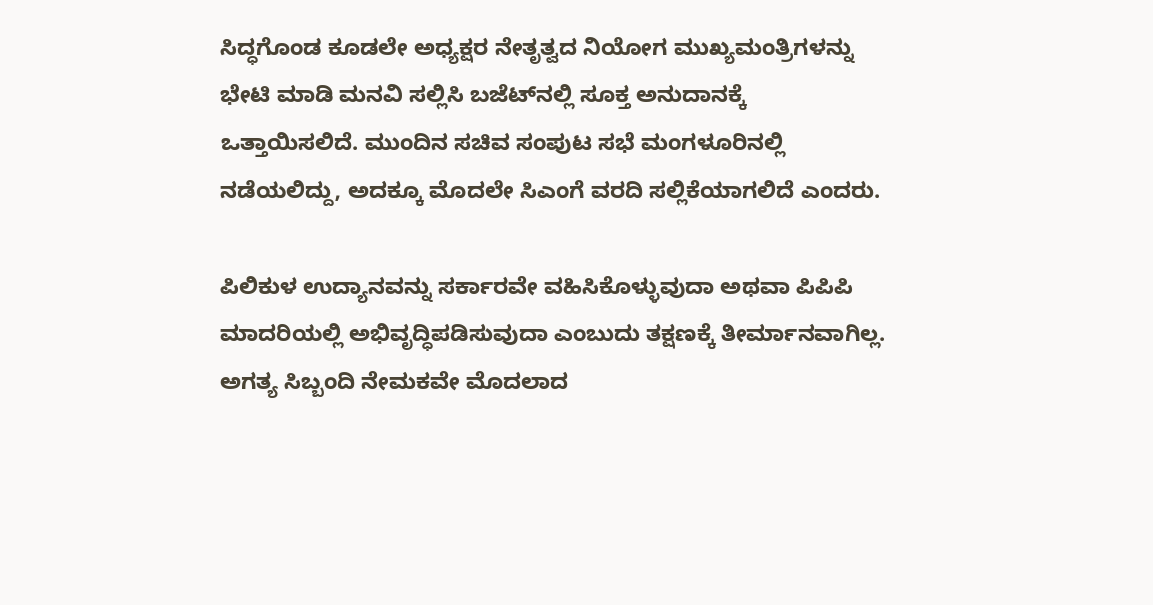ಸಿದ್ಧಗೊಂಡ ಕೂಡಲೇ ಅಧ್ಯಕ್ಷರ ನೇತೃತ್ವದ ನಿಯೋಗ ಮುಖ್ಯಮಂತ್ರಿಗಳನ್ನು ಭೇಟಿ ಮಾಡಿ ಮನವಿ ಸಲ್ಲಿಸಿ ಬಜೆಟ್‌ನಲ್ಲಿ ಸೂಕ್ತ ಅನುದಾನಕ್ಕೆ ಒತ್ತಾಯಿಸಲಿದೆ. ಮುಂದಿನ ಸಚಿವ ಸಂಪುಟ ಸಭೆ ಮಂಗಳೂರಿನಲ್ಲಿ ನಡೆಯಲಿದ್ದು, ಅದಕ್ಕೂ ಮೊದಲೇ ಸಿಎಂಗೆ ವರದಿ ಸಲ್ಲಿಕೆಯಾಗಲಿದೆ ಎಂದರು.

ಪಿಲಿಕುಳ ಉದ್ಯಾನವನ್ನು ಸರ್ಕಾರವೇ ವಹಿಸಿಕೊಳ್ಳುವುದಾ ಅಥವಾ ಪಿಪಿಪಿ ಮಾದರಿಯಲ್ಲಿ ಅಭಿವೃದ್ಧಿಪಡಿಸುವುದಾ ಎಂಬುದು ತಕ್ಷಣಕ್ಕೆ ತೀರ್ಮಾನವಾಗಿಲ್ಲ. ಅಗತ್ಯ ಸಿಬ್ಬಂದಿ ನೇಮಕವೇ ಮೊದಲಾದ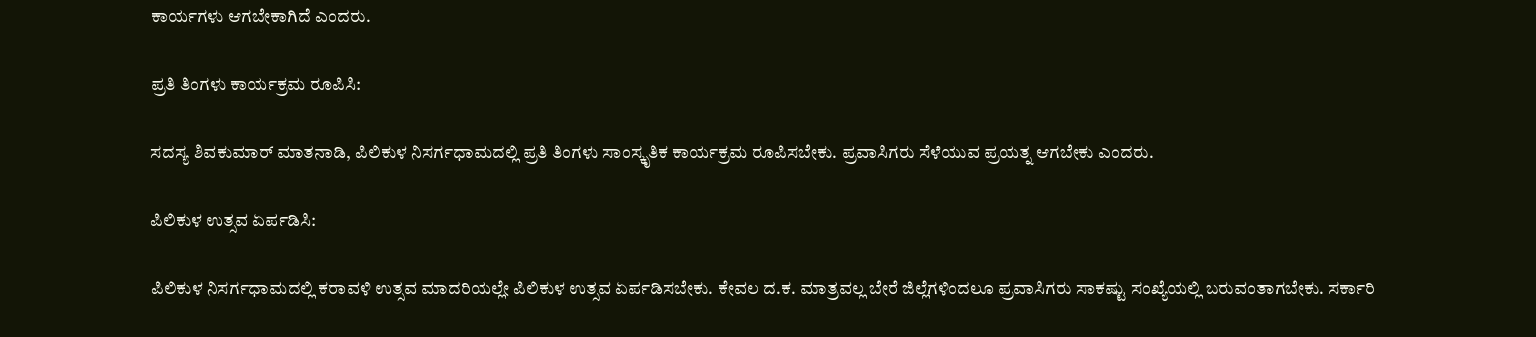ಕಾರ್ಯಗಳು ಆಗಬೇಕಾಗಿದೆ ಎಂದರು.

ಪ್ರತಿ ತಿಂಗಳು ಕಾರ್ಯಕ್ರಮ ರೂಪಿಸಿ:

ಸದಸ್ಯ ಶಿವಕುಮಾರ್‌ ಮಾತನಾಡಿ, ಪಿಲಿಕುಳ ನಿಸರ್ಗಧಾಮದಲ್ಲಿ ಪ್ರತಿ ತಿಂಗಳು ಸಾಂಸ್ಕೃತಿಕ ಕಾರ್ಯಕ್ರಮ ರೂಪಿಸಬೇಕು. ಪ್ರವಾಸಿಗರು ಸೆಳೆಯುವ ಪ್ರಯತ್ನ ಆಗಬೇಕು ಎಂದರು.

ಪಿಲಿಕುಳ ಉತ್ಸವ ಏರ್ಪಡಿಸಿ:

ಪಿಲಿಕುಳ ನಿಸರ್ಗಧಾಮದಲ್ಲಿ ಕರಾವಳಿ ಉತ್ಸವ ಮಾದರಿಯಲ್ಲೇ ಪಿಲಿಕುಳ ಉತ್ಸವ ಏರ್ಪಡಿಸಬೇಕು. ಕೇವಲ ದ.ಕ. ಮಾತ್ರವಲ್ಲ ಬೇರೆ ಜಿಲ್ಲೆಗಳಿಂದಲೂ ಪ್ರವಾಸಿಗರು ಸಾಕಷ್ಟು ಸಂಖ್ಯೆಯಲ್ಲಿ ಬರುವಂತಾಗಬೇಕು. ಸರ್ಕಾರಿ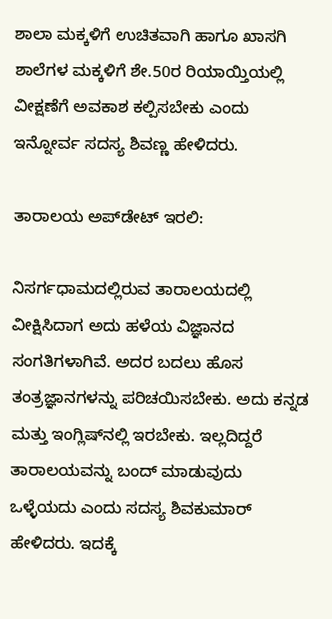ಶಾಲಾ ಮಕ್ಕಳಿಗೆ ಉಚಿತವಾಗಿ ಹಾಗೂ ಖಾಸಗಿ ಶಾಲೆಗಳ ಮಕ್ಕಳಿಗೆ ಶೇ.50ರ ರಿಯಾಯ್ತಿಯಲ್ಲಿ ವೀಕ್ಷಣೆಗೆ ಅವಕಾಶ ಕಲ್ಪಿಸಬೇಕು ಎಂದು ಇನ್ನೋರ್ವ ಸದಸ್ಯ ಶಿವಣ್ಣ ಹೇಳಿದರು.

ತಾರಾಲಯ ಅಪ್‌ಡೇಟ್‌ ಇರಲಿ:

ನಿಸರ್ಗಧಾಮದಲ್ಲಿರುವ ತಾರಾಲಯದಲ್ಲಿ ವೀಕ್ಷಿಸಿದಾಗ ಅದು ಹಳೆಯ ವಿಜ್ಞಾನದ ಸಂಗತಿಗಳಾಗಿವೆ. ಅದರ ಬದಲು ಹೊಸ ತಂತ್ರಜ್ಞಾನಗಳನ್ನು ಪರಿಚಯಿಸಬೇಕು. ಅದು ಕನ್ನಡ ಮತ್ತು ಇಂಗ್ಲಿಷ್‌ನಲ್ಲಿ ಇರಬೇಕು. ಇಲ್ಲದಿದ್ದರೆ ತಾರಾಲಯವನ್ನು ಬಂದ್‌ ಮಾಡುವುದು ಒಳ್ಳೆಯದು ಎಂದು ಸದಸ್ಯ ಶಿವಕುಮಾರ್‌ ಹೇಳಿದರು. ಇದಕ್ಕೆ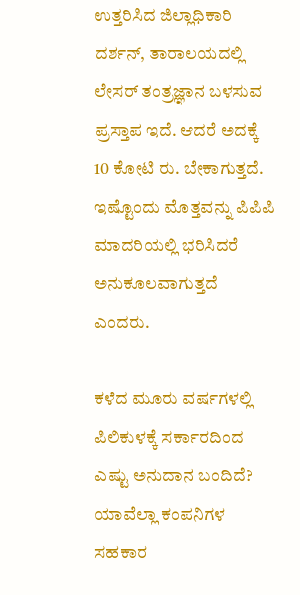ಉತ್ತರಿಸಿದ ಜಿಲ್ಲಾಧಿಕಾರಿ ದರ್ಶನ್‌, ತಾರಾಲಯದಲ್ಲಿ ಲೇಸರ್‌ ತಂತ್ರಜ್ಞಾನ ಬಳಸುವ ಪ್ರಸ್ತಾಪ ಇದೆ. ಆದರೆ ಅದಕ್ಕೆ 10 ಕೋಟಿ ರು. ಬೇಕಾಗುತ್ತದೆ. ಇಷ್ಟೊಂದು ಮೊತ್ತವನ್ನು ಪಿಪಿಪಿ ಮಾದರಿಯಲ್ಲಿ ಭರಿಸಿದರೆ ಅನುಕೂಲವಾಗುತ್ತದೆ ಎಂದರು.

ಕಳೆದ ಮೂರು ವರ್ಷಗಳಲ್ಲಿ ಪಿಲಿಕುಳಕ್ಕೆ ಸರ್ಕಾರದಿಂದ ಎಷ್ಟು ಅನುದಾನ ಬಂದಿದೆ? ಯಾವೆಲ್ಲಾ ಕಂಪನಿಗಳ ಸಹಕಾರ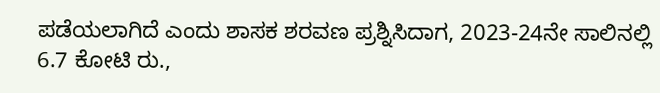ಪಡೆಯಲಾಗಿದೆ ಎಂದು ಶಾಸಕ ಶರವಣ ಪ್ರಶ್ನಿಸಿದಾಗ, 2023-24ನೇ ಸಾಲಿನಲ್ಲಿ 6.7 ಕೋಟಿ ರು.,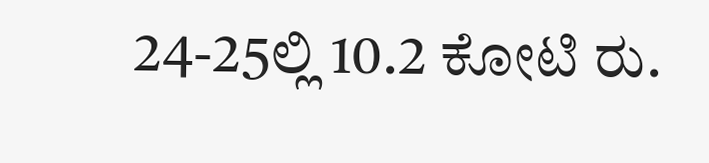24-25ಲ್ಲಿ 10.2 ಕೋಟಿ ರು.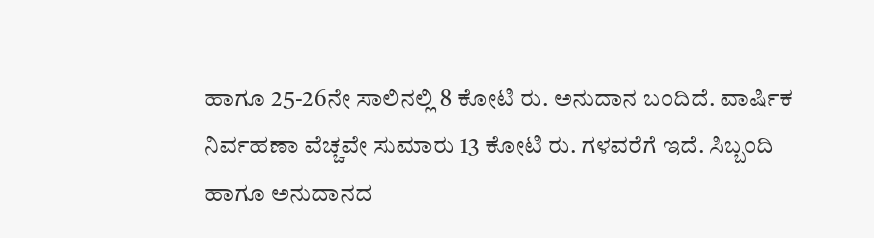ಹಾಗೂ 25-26ನೇ ಸಾಲಿನಲ್ಲಿ 8 ಕೋಟಿ ರು. ಅನುದಾನ ಬಂದಿದೆ. ವಾರ್ಷಿಕ ನಿರ್ವಹಣಾ ವೆಚ್ಚವೇ ಸುಮಾರು 13 ಕೋಟಿ ರು. ಗಳವರೆಗೆ ಇದೆ. ಸಿಬ್ಬಂದಿ ಹಾಗೂ ಅನುದಾನದ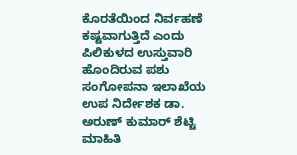ಕೊರತೆಯಿಂದ ನಿರ್ವಹಣೆ ಕಷ್ಟವಾಗುತ್ತಿದೆ ಎಂದು ಪಿಲಿಕುಳದ ಉಸ್ತುವಾರಿ ಹೊಂದಿರುವ ಪಶು ಸಂಗೋಪನಾ ಇಲಾಖೆಯ ಉಪ ನಿರ್ದೇಶಕ ಡಾ. ಅರುಣ್‌ ಕುಮಾರ್‌ ಶೆಟ್ಟಿ ಮಾಹಿತಿ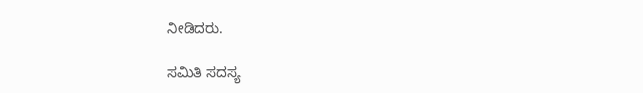ನೀಡಿದರು.

ಸಮಿತಿ ಸದಸ್ಯ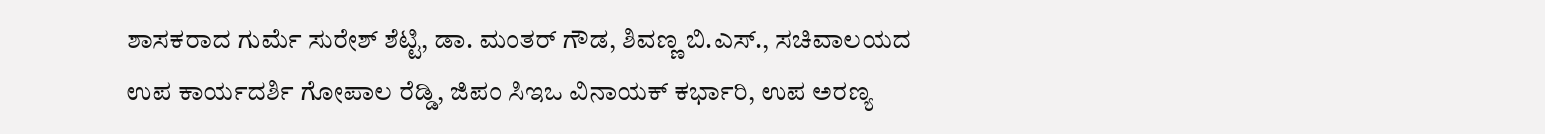ಶಾಸಕರಾದ ಗುರ್ಮೆ ಸುರೇಶ್‌ ಶೆಟ್ಟಿ, ಡಾ. ಮಂತರ್‌ ಗೌಡ, ಶಿವಣ್ಣ ಬಿ.ಎಸ್‌., ಸಚಿವಾಲಯದ ಉಪ ಕಾರ್ಯದರ್ಶಿ ಗೋಪಾಲ ರೆಡ್ಡಿ, ಜಿಪಂ ಸಿಇಒ ವಿನಾಯಕ್‌ ಕರ್ಭಾರಿ, ಉಪ ಅರಣ್ಯ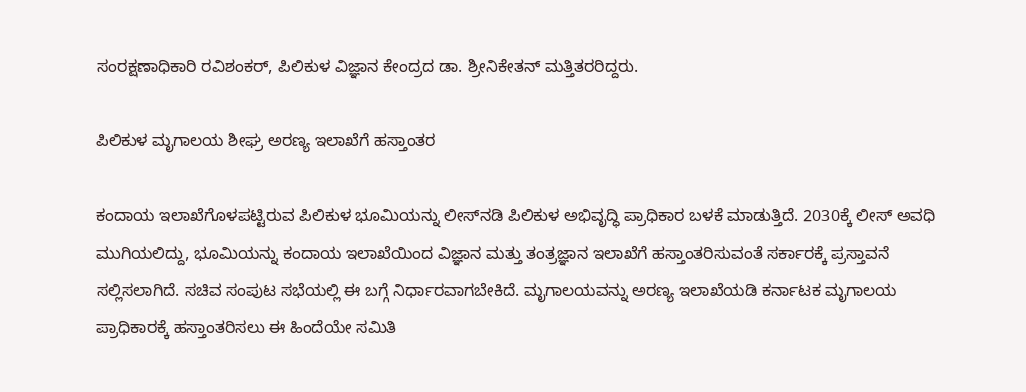ಸಂರಕ್ಷಣಾಧಿಕಾರಿ ರವಿಶಂಕರ್‌, ಪಿಲಿಕುಳ ವಿಜ್ಞಾನ ಕೇಂದ್ರದ ಡಾ. ಶ್ರೀನಿಕೇತನ್‌ ಮತ್ತಿತರರಿದ್ದರು.

ಪಿಲಿಕುಳ ಮೃಗಾಲಯ ಶೀಘ್ರ ಅರಣ್ಯ ಇಲಾಖೆಗೆ ಹಸ್ತಾಂತರ

ಕಂದಾಯ ಇಲಾಖೆಗೊಳಪಟ್ಟಿರುವ ಪಿಲಿಕುಳ ಭೂಮಿಯನ್ನು ಲೀಸ್‌ನಡಿ ಪಿಲಿಕುಳ ಅಭಿವೃದ್ಧಿ ಪ್ರಾಧಿಕಾರ ಬಳಕೆ ಮಾಡುತ್ತಿದೆ. 2030ಕ್ಕೆ ಲೀಸ್‌ ಅವಧಿ ಮುಗಿಯಲಿದ್ದು, ಭೂಮಿಯನ್ನು ಕಂದಾಯ ಇಲಾಖೆಯಿಂದ ವಿಜ್ಞಾನ ಮತ್ತು ತಂತ್ರಜ್ಞಾನ ಇಲಾಖೆಗೆ ಹಸ್ತಾಂತರಿಸುವಂತೆ ಸರ್ಕಾರಕ್ಕೆ ಪ್ರಸ್ತಾವನೆ ಸಲ್ಲಿಸಲಾಗಿದೆ. ಸಚಿವ ಸಂಪುಟ ಸಭೆಯಲ್ಲಿ ಈ ಬಗ್ಗೆ ನಿರ್ಧಾರವಾಗಬೇಕಿದೆ. ಮೃಗಾಲಯವನ್ನು ಅರಣ್ಯ ಇಲಾಖೆಯಡಿ ಕರ್ನಾಟಕ ಮೃಗಾಲಯ ಪ್ರಾಧಿಕಾರಕ್ಕೆ ಹಸ್ತಾಂತರಿಸಲು ಈ ಹಿಂದೆಯೇ ಸಮಿತಿ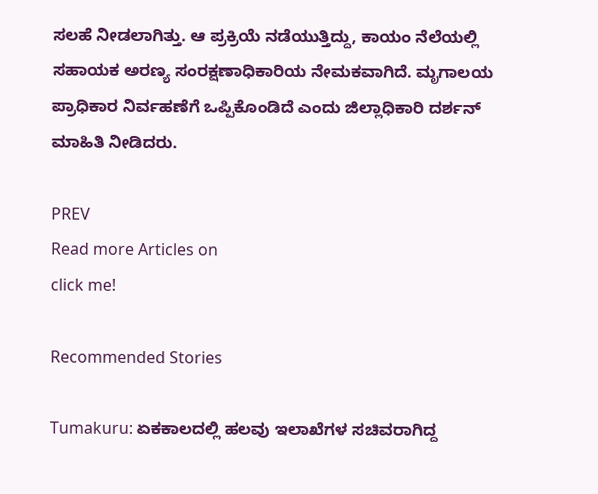ಸಲಹೆ ನೀಡಲಾಗಿತ್ತು. ಆ ಪ್ರಕ್ರಿಯೆ ನಡೆಯುತ್ತಿದ್ದು, ಕಾಯಂ ನೆಲೆಯಲ್ಲಿ ಸಹಾಯಕ ಅರಣ್ಯ ಸಂರಕ್ಷಣಾಧಿಕಾರಿಯ ನೇಮಕವಾಗಿದೆ. ಮೃಗಾಲಯ ಪ್ರಾಧಿಕಾರ ನಿರ್ವಹಣೆಗೆ ಒಪ್ಪಿಕೊಂಡಿದೆ ಎಂದು ಜಿಲ್ಲಾಧಿಕಾರಿ ದರ್ಶನ್‌ ಮಾಹಿತಿ ನೀಡಿದರು.

PREV
Read more Articles on
click me!

Recommended Stories

Tumakuru: ಏಕಕಾಲದಲ್ಲಿ ಹಲವು ಇಲಾಖೆಗಳ ಸಚಿವರಾಗಿದ್ದ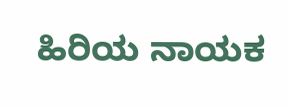ಹಿರಿಯ ನಾಯಕ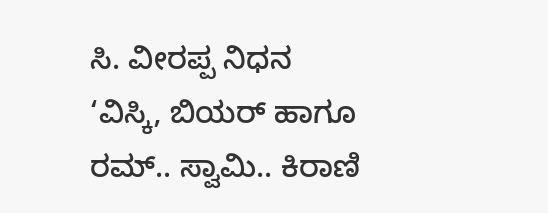ಸಿ. ವೀರಪ್ಪ ನಿಧನ
‘ವಿಸ್ಕಿ, ಬಿಯರ್ ಹಾಗೂ ರಮ್.. ಸ್ವಾಮಿ.. ಕಿರಾಣಿ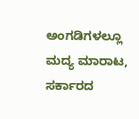ಅಂಗಡಿಗಳಲ್ಲೂ ಮದ್ಯ ಮಾರಾಟ, ಸರ್ಕಾರದ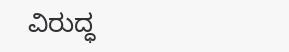ವಿರುದ್ಧ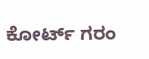ಕೋರ್ಟ್ ಗರಂ